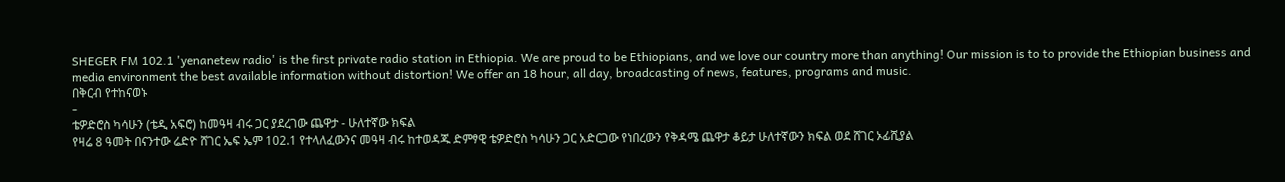SHEGER FM 102.1 'yenanetew radio' is the first private radio station in Ethiopia. We are proud to be Ethiopians, and we love our country more than anything! Our mission is to to provide the Ethiopian business and media environment the best available information without distortion! We offer an 18 hour, all day, broadcasting of news, features, programs and music.
በቅርብ የተከናወኑ
-
ቴዎድሮስ ካሳሁን (ቴዲ አፍሮ) ከመዓዛ ብሩ ጋር ያደረገው ጨዋታ - ሁለተኛው ክፍል
የዛሬ 8 ዓመት በናንተው ሬድዮ ሸገር ኤፍ ኤም 102.1 የተላለፈውንና መዓዛ ብሩ ከተወዳጁ ድምፃዊ ቴዎድሮስ ካሳሁን ጋር አድርጋው የነበረውን የቅዳሜ ጨዋታ ቆይታ ሁለተኛውን ክፍል ወደ ሸገር ኦፊሺያል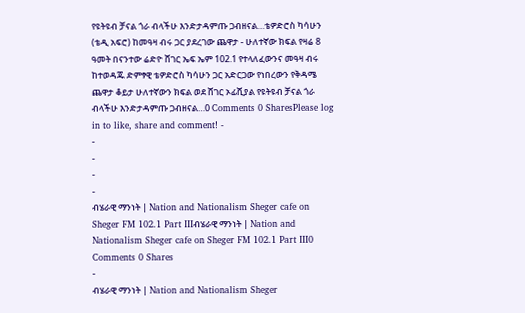የዩትዩብ ቻናል ጎራ ብላችሁ እንድታዳምጡ ጋብዘናል…ቴዎድሮስ ካሳሁን (ቴዲ አፍሮ) ከመዓዛ ብሩ ጋር ያደረገው ጨዋታ - ሁለተኛው ክፍል የዛሬ 8 ዓመት በናንተው ሬድዮ ሸገር ኤፍ ኤም 102.1 የተላለፈውንና መዓዛ ብሩ ከተወዳጁ ድምፃዊ ቴዎድሮስ ካሳሁን ጋር አድርጋው የነበረውን የቅዳሜ ጨዋታ ቆይታ ሁለተኛውን ክፍል ወደ ሸገር ኦፊሺያል የዩትዩብ ቻናል ጎራ ብላችሁ እንድታዳምጡ ጋብዘናል…0 Comments 0 SharesPlease log in to like, share and comment! -
-
-
-
-
ብሄራዊ ማንነት | Nation and Nationalism Sheger cafe on Sheger FM 102.1 Part IIIብሄራዊ ማንነት | Nation and Nationalism Sheger cafe on Sheger FM 102.1 Part III0 Comments 0 Shares
-
ብሄራዊ ማንነት | Nation and Nationalism Sheger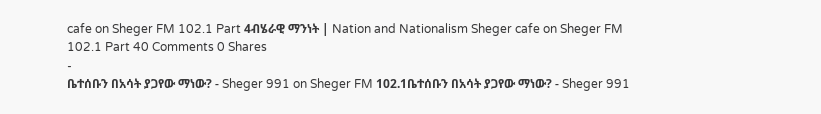cafe on Sheger FM 102.1 Part 4ብሄራዊ ማንነት | Nation and Nationalism Sheger cafe on Sheger FM 102.1 Part 40 Comments 0 Shares
-
ቤተሰቡን በአሳት ያጋየው ማነው? - Sheger 991 on Sheger FM 102.1ቤተሰቡን በአሳት ያጋየው ማነው? - Sheger 991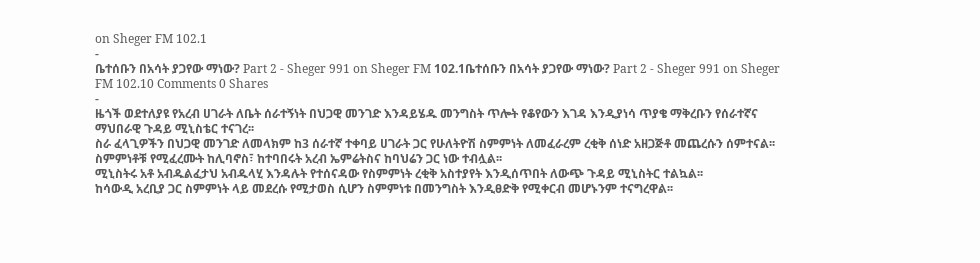on Sheger FM 102.1
-
ቤተሰቡን በአሳት ያጋየው ማነው? Part 2 - Sheger 991 on Sheger FM 102.1ቤተሰቡን በአሳት ያጋየው ማነው? Part 2 - Sheger 991 on Sheger FM 102.10 Comments 0 Shares
-
ዜጎች ወደተለያዩ የአረብ ሀገራት ለቤት ሰራተኝነት በህጋዊ መንገድ እንዳይሄዱ መንግስት ጥሎት የቆየውን እገዳ እንዲያነሳ ጥያቄ ማቅረቡን የሰራተኛና ማህበራዊ ጉዳይ ሚኒስቴር ተናገረ፡፡
ስራ ፈላጊዎችን በህጋዊ መንገድ ለመላክም ከ3 ሰራተኛ ተቀባይ ሀገራት ጋር የሁለትዮሽ ስምምነት ለመፈራረም ረቂቅ ሰነድ አዘጋጅቶ መጨረሱን ሰምተናል፡፡
ስምምነቶቹ የሚፈረሙት ከሊባኖስ፣ ከተባበሩት አረብ ኤምሬትስና ከባህሬን ጋር ነው ተብሏል፡፡
ሚኒስትሩ አቶ አብዱልፈታህ አብዱላሂ እንዳሉት የተሰናዳው የስምምነት ረቂቅ አስተያየት እንዲሰጥበት ለውጭ ጉዳይ ሚኒስትር ተልኳል፡፡
ከሳውዲ አረቢያ ጋር ስምምነት ላይ መደረሱ የሚታወስ ሲሆን ስምምነቱ በመንግስት እንዲፀድቅ የሚቀርብ መሆኑንም ተናግረዋል፡፡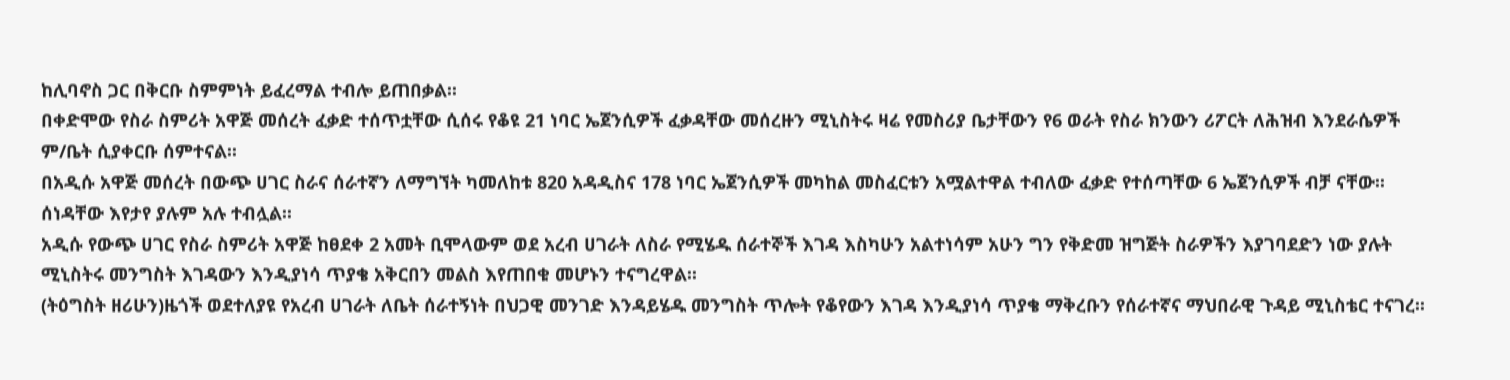ከሊባኖስ ጋር በቅርቡ ስምምነት ይፈረማል ተብሎ ይጠበቃል፡፡
በቀድሞው የስራ ስምሪት አዋጅ መሰረት ፈቃድ ተሰጥቷቸው ሲሰሩ የቆዩ 21 ነባር ኤጀንሲዎች ፈቃዳቸው መሰረዙን ሚኒስትሩ ዛሬ የመስሪያ ቤታቸውን የ6 ወራት የስራ ክንውን ሪፖርት ለሕዝብ እንደራሴዎች ም/ቤት ሲያቀርቡ ሰምተናል፡፡
በአዲሱ አዋጅ መሰረት በውጭ ሀገር ስራና ሰራተኛን ለማግኘት ካመለከቱ 820 አዳዲስና 178 ነባር ኤጀንሲዎች መካከል መስፈርቱን አሟልተዋል ተብለው ፈቃድ የተሰጣቸው 6 ኤጀንሲዎች ብቻ ናቸው፡፡ ሰነዳቸው እየታየ ያሉም አሉ ተብሏል፡፡
አዲሱ የውጭ ሀገር የስራ ስምሪት አዋጅ ከፀደቀ 2 አመት ቢሞላውም ወደ አረብ ሀገራት ለስራ የሚሄዱ ሰራተኞች እገዳ እስካሁን አልተነሳም አሁን ግን የቅድመ ዝግጅት ስራዎችን እያገባደድን ነው ያሉት ሚኒስትሩ መንግስት እገዳውን እንዲያነሳ ጥያቄ አቅርበን መልስ እየጠበቁ መሆኑን ተናግረዋል፡፡
(ትዕግስት ዘሪሁን)ዜጎች ወደተለያዩ የአረብ ሀገራት ለቤት ሰራተኝነት በህጋዊ መንገድ እንዳይሄዱ መንግስት ጥሎት የቆየውን እገዳ እንዲያነሳ ጥያቄ ማቅረቡን የሰራተኛና ማህበራዊ ጉዳይ ሚኒስቴር ተናገረ፡፡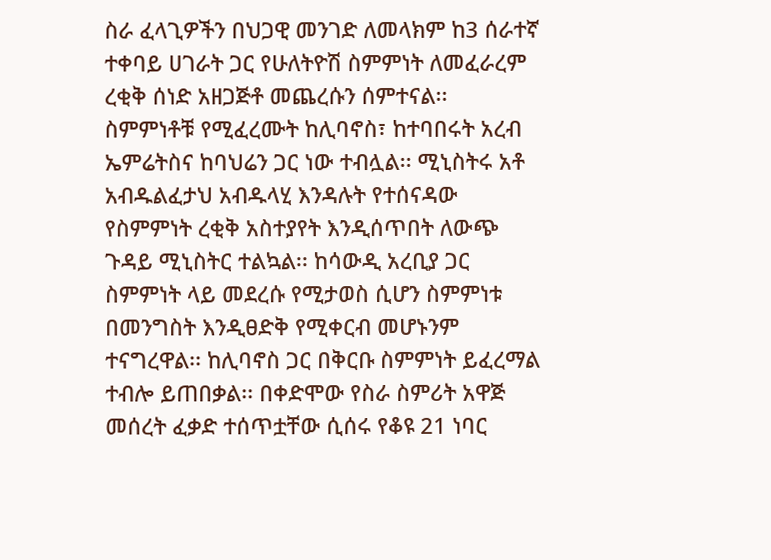ስራ ፈላጊዎችን በህጋዊ መንገድ ለመላክም ከ3 ሰራተኛ ተቀባይ ሀገራት ጋር የሁለትዮሽ ስምምነት ለመፈራረም ረቂቅ ሰነድ አዘጋጅቶ መጨረሱን ሰምተናል፡፡ ስምምነቶቹ የሚፈረሙት ከሊባኖስ፣ ከተባበሩት አረብ ኤምሬትስና ከባህሬን ጋር ነው ተብሏል፡፡ ሚኒስትሩ አቶ አብዱልፈታህ አብዱላሂ እንዳሉት የተሰናዳው የስምምነት ረቂቅ አስተያየት እንዲሰጥበት ለውጭ ጉዳይ ሚኒስትር ተልኳል፡፡ ከሳውዲ አረቢያ ጋር ስምምነት ላይ መደረሱ የሚታወስ ሲሆን ስምምነቱ በመንግስት እንዲፀድቅ የሚቀርብ መሆኑንም ተናግረዋል፡፡ ከሊባኖስ ጋር በቅርቡ ስምምነት ይፈረማል ተብሎ ይጠበቃል፡፡ በቀድሞው የስራ ስምሪት አዋጅ መሰረት ፈቃድ ተሰጥቷቸው ሲሰሩ የቆዩ 21 ነባር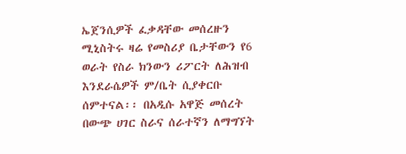ኤጀንሲዎች ፈቃዳቸው መሰረዙን ሚኒስትሩ ዛሬ የመስሪያ ቤታቸውን የ6 ወራት የስራ ክንውን ሪፖርት ለሕዝብ እንደራሴዎች ም/ቤት ሲያቀርቡ ሰምተናል፡፡ በአዲሱ አዋጅ መሰረት በውጭ ሀገር ስራና ሰራተኛን ለማግኘት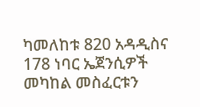ካመለከቱ 820 አዳዲስና 178 ነባር ኤጀንሲዎች መካከል መስፈርቱን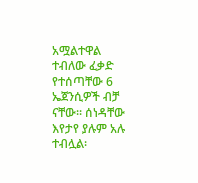አሟልተዋል ተብለው ፈቃድ የተሰጣቸው 6 ኤጀንሲዎች ብቻ ናቸው፡፡ ሰነዳቸው እየታየ ያሉም አሉ ተብሏል፡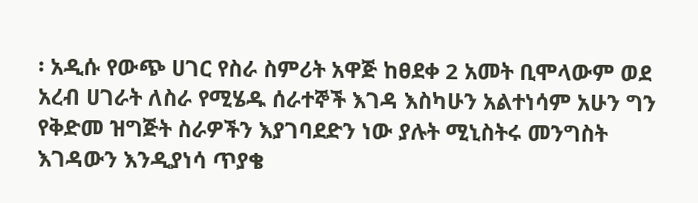፡ አዲሱ የውጭ ሀገር የስራ ስምሪት አዋጅ ከፀደቀ 2 አመት ቢሞላውም ወደ አረብ ሀገራት ለስራ የሚሄዱ ሰራተኞች እገዳ እስካሁን አልተነሳም አሁን ግን የቅድመ ዝግጅት ስራዎችን እያገባደድን ነው ያሉት ሚኒስትሩ መንግስት እገዳውን እንዲያነሳ ጥያቄ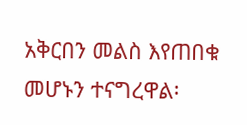አቅርበን መልስ እየጠበቁ መሆኑን ተናግረዋል፡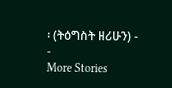፡ (ትዕግስት ዘሪሁን) -
-
More Stories